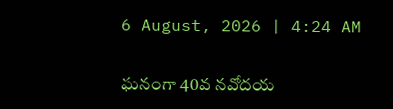6 August, 2026 | 4:24 AM

ఘనంగా 40వ నవోదయ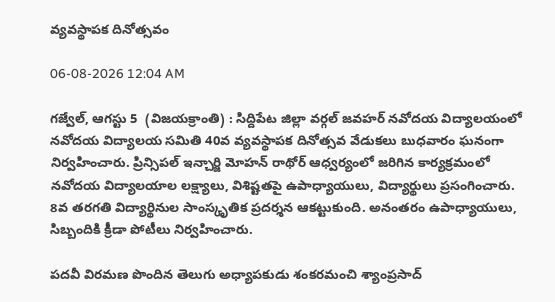వ్యవస్థాపక దినోత్సవం

06-08-2026 12:04 AM

గజ్వేల్, ఆగస్టు 5  (విజయక్రాంతి) : సిద్దిపేట జిల్లా వర్గల్ జవహర్ నవోదయ విద్యాలయంలో నవోదయ విద్యాలయ సమితి 40వ వ్యవస్థాపక దినోత్సవ వేడుకలు బుధవారం ఘనంగా నిర్వహించారు. ప్రిన్సిపల్ ఇన్చార్జి మోహన్ రాథోర్ ఆధ్వర్యంలో జరిగిన కార్యక్రమంలో నవోదయ విద్యాలయాల లక్ష్యాలు, విశిష్టతపై ఉపాధ్యాయులు, విద్యార్థులు ప్రసంగించారు. 8వ తరగతి విద్యార్థినుల సాంస్కృతిక ప్రదర్శన ఆకట్టుకుంది. అనంతరం ఉపాధ్యాయులు, సిబ్బందికి క్రీడా పోటీలు నిర్వహించారు.

పదవీ విరమణ పొందిన తెలుగు అధ్యాపకుడు శంకరమంచి శ్యాంప్రసాద్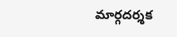మార్గదర్శక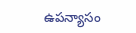ఉపన్యాసం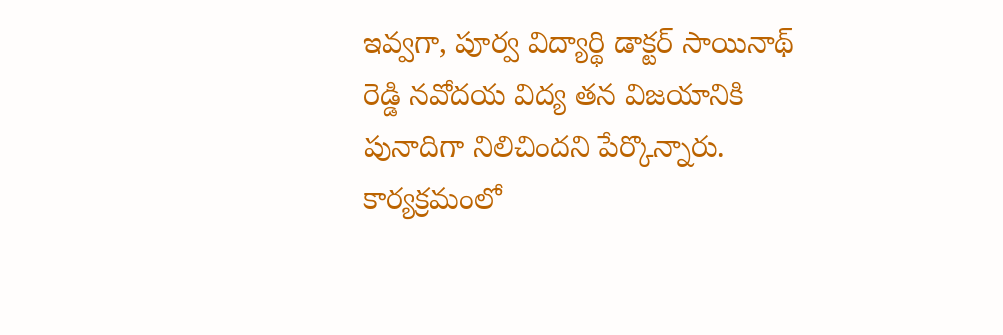ఇవ్వగా, పూర్వ విద్యార్థి డాక్టర్ సాయినాథ్ రెడ్డి నవోదయ విద్య తన విజయానికి పునాదిగా నిలిచిందని పేర్కొన్నారు. కార్యక్రమంలో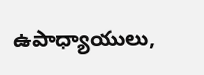ఉపాధ్యాయులు,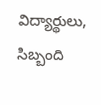విద్యార్థులు, సిబ్బంది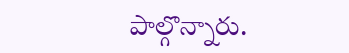పాల్గొన్నారు.